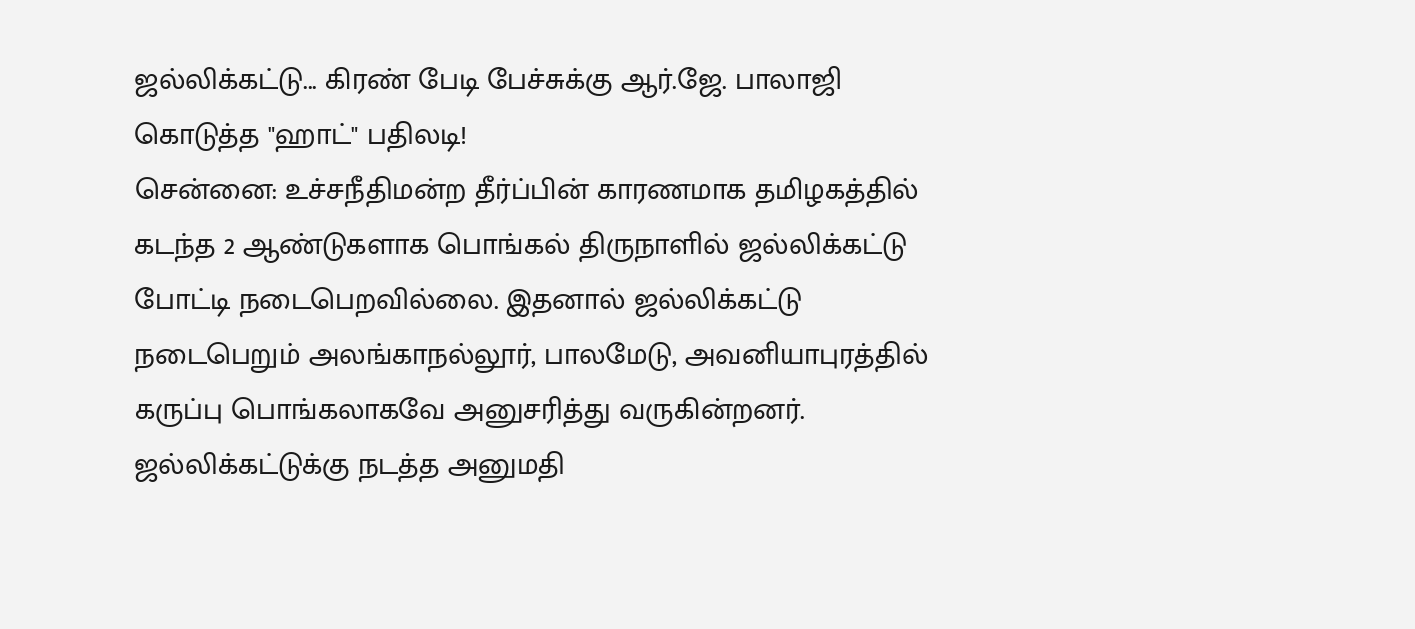ஜல்லிக்கட்டு... கிரண் பேடி பேச்சுக்கு ஆர்.ஜே. பாலாஜி கொடுத்த "ஹாட்" பதிலடி!
சென்னை: உச்சநீதிமன்ற தீர்ப்பின் காரணமாக தமிழகத்தில் கடந்த 2 ஆண்டுகளாக பொங்கல் திருநாளில் ஜல்லிக்கட்டு போட்டி நடைபெறவில்லை. இதனால் ஜல்லிக்கட்டு நடைபெறும் அலங்காநல்லூர், பாலமேடு, அவனியாபுரத்தில் கருப்பு பொங்கலாகவே அனுசரித்து வருகின்றனர்.
ஜல்லிக்கட்டுக்கு நடத்த அனுமதி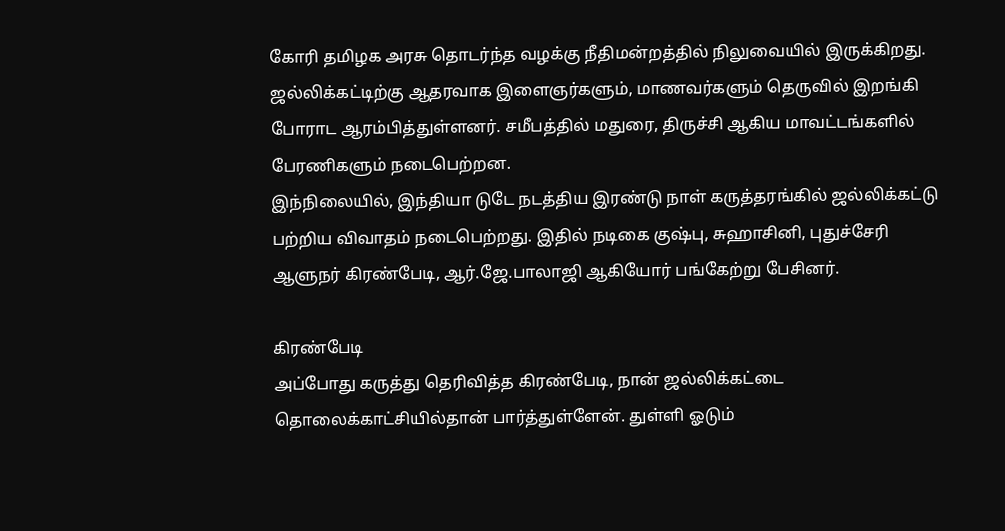கோரி தமிழக அரசு தொடர்ந்த வழக்கு நீதிமன்றத்தில் நிலுவையில் இருக்கிறது. ஜல்லிக்கட்டிற்கு ஆதரவாக இளைஞர்களும், மாணவர்களும் தெருவில் இறங்கி போராட ஆரம்பித்துள்ளனர். சமீபத்தில் மதுரை, திருச்சி ஆகிய மாவட்டங்களில் பேரணிகளும் நடைபெற்றன.
இந்நிலையில், இந்தியா டுடே நடத்திய இரண்டு நாள் கருத்தரங்கில் ஜல்லிக்கட்டு பற்றிய விவாதம் நடைபெற்றது. இதில் நடிகை குஷ்பு, சுஹாசினி, புதுச்சேரி ஆளுநர் கிரண்பேடி, ஆர்.ஜே.பாலாஜி ஆகியோர் பங்கேற்று பேசினர்.

கிரண்பேடி
அப்போது கருத்து தெரிவித்த கிரண்பேடி, நான் ஜல்லிக்கட்டை தொலைக்காட்சியில்தான் பார்த்துள்ளேன். துள்ளி ஓடும்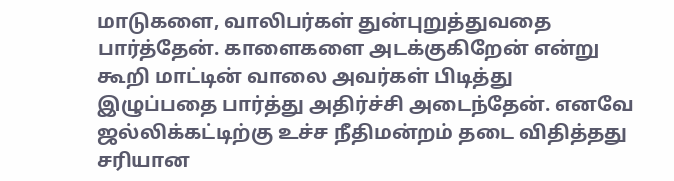மாடுகளை, வாலிபர்கள் துன்புறுத்துவதை பார்த்தேன். காளைகளை அடக்குகிறேன் என்று கூறி மாட்டின் வாலை அவர்கள் பிடித்து இழுப்பதை பார்த்து அதிர்ச்சி அடைந்தேன். எனவே ஜல்லிக்கட்டிற்கு உச்ச நீதிமன்றம் தடை விதித்தது சரியான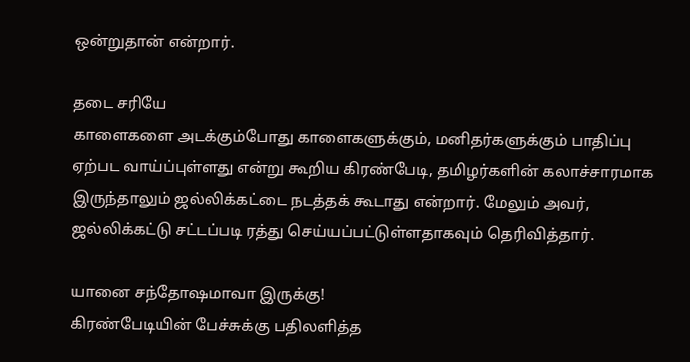ஒன்றுதான் என்றார்.

தடை சரியே
காளைகளை அடக்கும்போது காளைகளுக்கும், மனிதர்களுக்கும் பாதிப்பு ஏற்பட வாய்ப்புள்ளது என்று கூறிய கிரண்பேடி, தமிழர்களின் கலாச்சாரமாக இருந்தாலும் ஜல்லிக்கட்டை நடத்தக் கூடாது என்றார். மேலும் அவர், ஜல்லிக்கட்டு சட்டப்படி ரத்து செய்யப்பட்டுள்ளதாகவும் தெரிவித்தார்.

யானை சந்தோஷமாவா இருக்கு!
கிரண்பேடியின் பேச்சுக்கு பதிலளித்த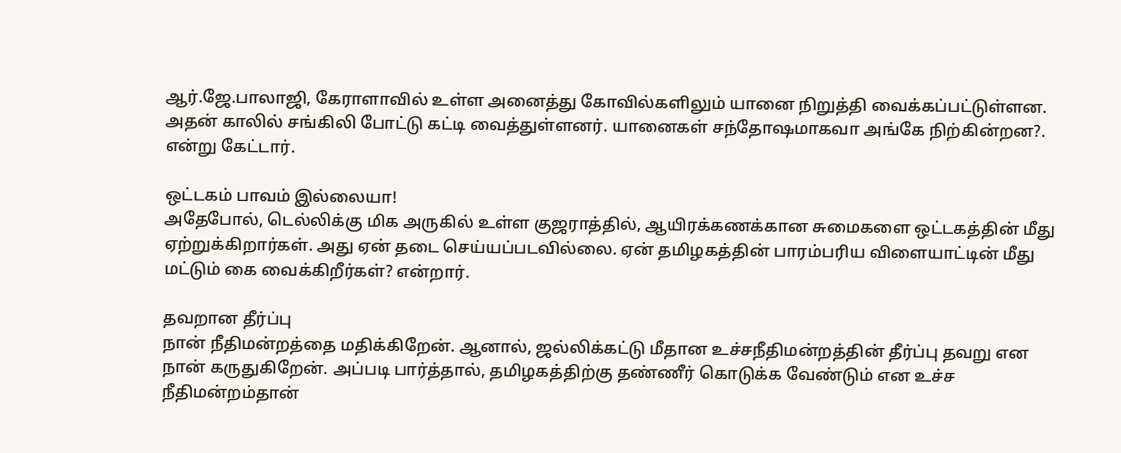ஆர்.ஜே.பாலாஜி, கேராளாவில் உள்ள அனைத்து கோவில்களிலும் யானை நிறுத்தி வைக்கப்பட்டுள்ளன. அதன் காலில் சங்கிலி போட்டு கட்டி வைத்துள்ளனர். யானைகள் சந்தோஷமாகவா அங்கே நிற்கின்றன?. என்று கேட்டார்.

ஒட்டகம் பாவம் இல்லையா!
அதேபோல், டெல்லிக்கு மிக அருகில் உள்ள குஜராத்தில், ஆயிரக்கணக்கான சுமைகளை ஒட்டகத்தின் மீது ஏற்றுக்கிறார்கள். அது ஏன் தடை செய்யப்படவில்லை. ஏன் தமிழகத்தின் பாரம்பரிய விளையாட்டின் மீது மட்டும் கை வைக்கிறீர்கள்? என்றார்.

தவறான தீர்ப்பு
நான் நீதிமன்றத்தை மதிக்கிறேன். ஆனால், ஜல்லிக்கட்டு மீதான உச்சநீதிமன்றத்தின் தீர்ப்பு தவறு என நான் கருதுகிறேன். அப்படி பார்த்தால், தமிழகத்திற்கு தண்ணீர் கொடுக்க வேண்டும் என உச்ச நீதிமன்றம்தான்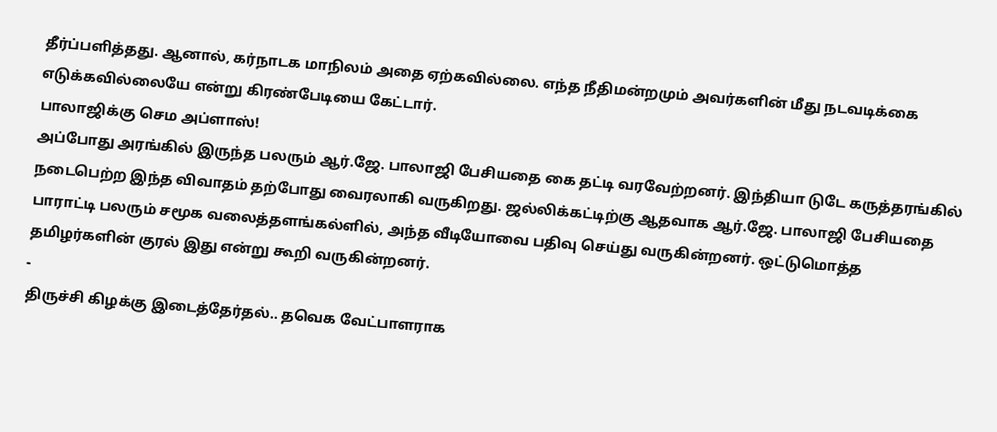தீர்ப்பளித்தது. ஆனால், கர்நாடக மாநிலம் அதை ஏற்கவில்லை. எந்த நீதிமன்றமும் அவர்களின் மீது நடவடிக்கை எடுக்கவில்லையே என்று கிரண்பேடியை கேட்டார்.
பாலாஜிக்கு செம அப்ளாஸ்!
அப்போது அரங்கில் இருந்த பலரும் ஆர்.ஜே. பாலாஜி பேசியதை கை தட்டி வரவேற்றனர். இந்தியா டுடே கருத்தரங்கில் நடைபெற்ற இந்த விவாதம் தற்போது வைரலாகி வருகிறது. ஜல்லிக்கட்டிற்கு ஆதவாக ஆர்.ஜே. பாலாஜி பேசியதை பாராட்டி பலரும் சமூக வலைத்தளங்கல்ளில், அந்த வீடியோவை பதிவு செய்து வருகின்றனர். ஒட்டுமொத்த தமிழர்களின் குரல் இது என்று கூறி வருகின்றனர்.
-
திருச்சி கிழக்கு இடைத்தேர்தல்.. தவெக வேட்பாளராக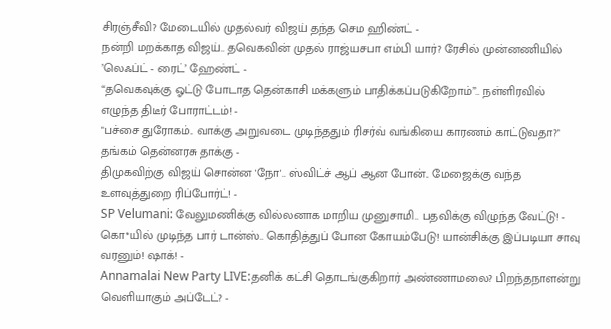சிரஞ்சீவி? மேடையில் முதல்வர் விஜய் தந்த செம ஹிண்ட் -
நன்றி மறக்காத விஜய்.. தவெகவின் முதல் ராஜ்யசபா எம்பி யார்? ரேசில் முன்னணியில் ’லெஃப்ட் - ரைட்’ ஹேண்ட் -
“தவெகவுக்கு ஓட்டு போடாத தென்காசி மக்களும் பாதிக்கப்படுகிறோம்”.. நள்ளிரவில் எழுந்த திடீர் போராட்டம்! -
"பச்சை துரோகம்.. வாக்கு அறுவடை முடிந்ததும் ரிசர்வ் வங்கியை காரணம் காட்டுவதா?" தங்கம் தென்னரசு தாக்கு -
திமுகவிற்கு விஜய் சொன்ன 'நோ'.. ஸ்விட்ச் ஆப் ஆன போன்.. மேஜைக்கு வந்த உளவுத்துறை ரிப்போர்ட்! -
SP Velumani: வேலுமணிக்கு வில்லனாக மாறிய முனுசாமி.. பதவிக்கு விழுந்த வேட்டு! -
கொ*யில் முடிந்த பார் டான்ஸ்.. கொதித்துப் போன கோயம்பேடு! யான்சிக்கு இப்படியா சாவு வரனும்! ஷாக்! -
Annamalai New Party LIVE:தனிக் கட்சி தொடங்குகிறார் அண்ணாமலை? பிறந்தநாளன்று வெளியாகும் அப்டேட்? -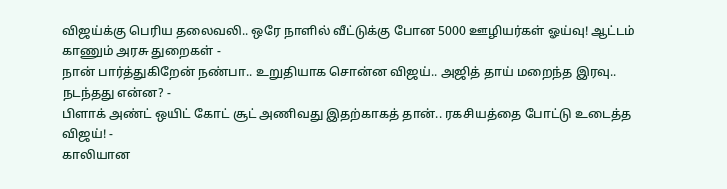விஜய்க்கு பெரிய தலைவலி.. ஒரே நாளில் வீட்டுக்கு போன 5000 ஊழியர்கள் ஓய்வு! ஆட்டம் காணும் அரசு துறைகள் -
நான் பார்த்துகிறேன் நண்பா.. உறுதியாக சொன்ன விஜய்.. அஜித் தாய் மறைந்த இரவு.. நடந்தது என்ன? -
பிளாக் அண்ட் ஒயிட் கோட் சூட் அணிவது இதற்காகத் தான்.. ரகசியத்தை போட்டு உடைத்த விஜய்! -
காலியான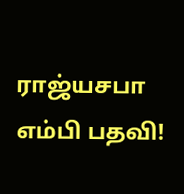ராஜ்யசபா எம்பி பதவி!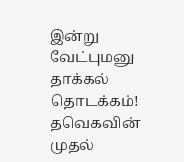இன்று வேட்புமனு தாக்கல் தொடக்கம்! தவெகவின் முதல்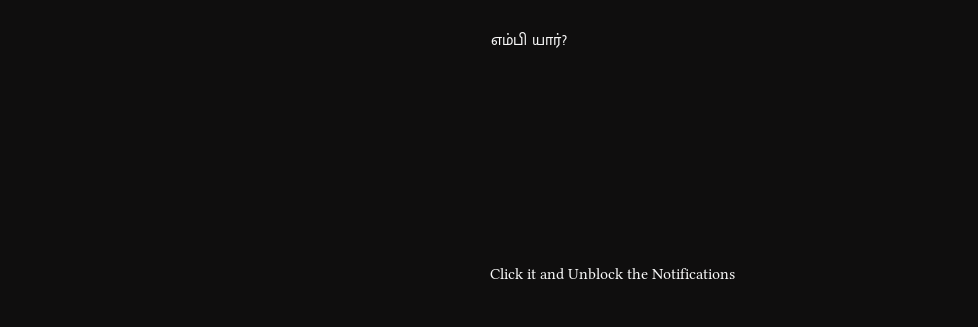எம்பி யார்?












Click it and Unblock the Notifications